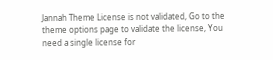Jannah Theme License is not validated, Go to the theme options page to validate the license, You need a single license for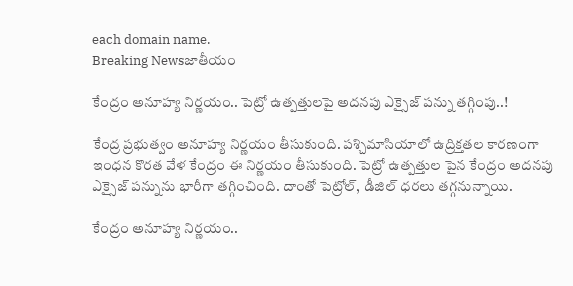each domain name.
Breaking Newsజాతీయం

కేంద్రం అనూహ్య నిర్ణయం.. పెట్రో ఉత్పత్తులపై అదనపు ఎక్సైజ్ పన్ను తగ్గింపు..!

కేంద్ర ప్రభుత్వం అనూహ్య నిర్ణయం తీసుకుంది. పశ్చిమాసియాలో ఉద్రిక్తతల కారణంగా ఇంధన కొరత వేళ కేంద్రం ఈ నిర్ణయం తీసుకుంది. పెట్రో ఉత్పత్తుల పైన కేంద్రం అదనపు ఎక్సైజ్ పన్నును భారీగా తగ్గించింది. దాంతో పెట్రోల్, డీజిల్ ధరలు తగ్గనున్నాయి.

కేంద్రం అనూహ్య నిర్ణయం..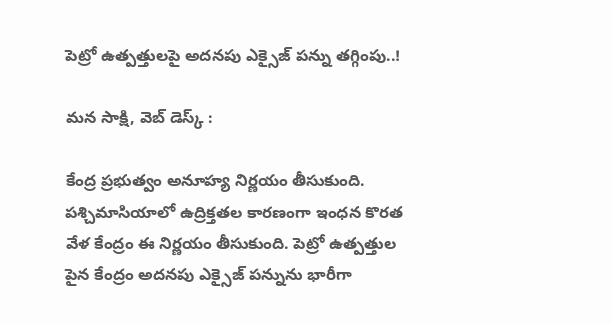పెట్రో ఉత్పత్తులపై అదనపు ఎక్సైజ్ పన్ను తగ్గింపు..!

మన సాక్షి, వెబ్ డెస్క్ :

కేంద్ర ప్రభుత్వం అనూహ్య నిర్ణయం తీసుకుంది. పశ్చిమాసియాలో ఉద్రిక్తతల కారణంగా ఇంధన కొరత వేళ కేంద్రం ఈ నిర్ణయం తీసుకుంది. పెట్రో ఉత్పత్తుల పైన కేంద్రం అదనపు ఎక్సైజ్ పన్నును భారీగా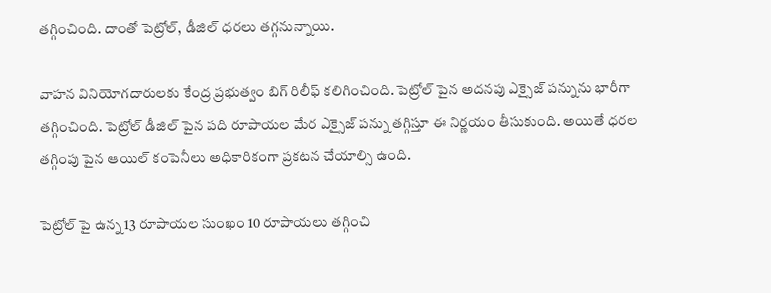తగ్గించింది. దాంతో పెట్రోల్, డీజిల్ ధరలు తగ్గనున్నాయి.

వాహన వినియోగదారులకు కేంద్ర ప్రభుత్వం బిగ్ రిలీఫ్ కలిగించింది. పెట్రోల్ పైన అదనపు ఎక్సైజ్ పన్నును భారీగా తగ్గించింది. పెట్రోల్ డీజిల్ పైన పది రూపాయల మేర ఎక్సైజ్ పన్ను తగ్గిస్తూ ఈ నిర్ణయం తీసుకుంది. అయితే ధరల తగ్గింపు పైన ఆయిల్ కంపెనీలు అధికారికంగా ప్రకటన చేయాల్సి ఉంది.

పెట్రోల్ పై ఉన్న 13 రూపాయల సుంఖం 10 రూపాయలు తగ్గించి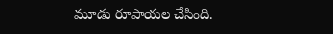మూడు రూపాయల చేసింది.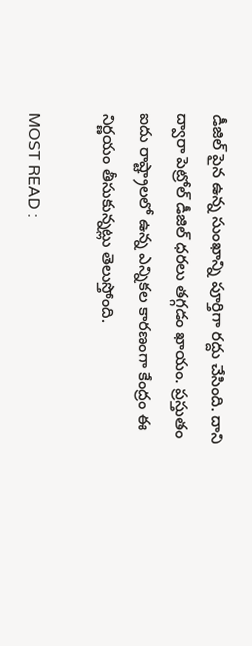డీజిల్ పైన ఉన్న సుంఖాన్ని పూర్తిగా రద్దు చేసింది. దాని ద్వారా పెట్రోల్ డీజిల్ ధరలు తగ్గడం ఖాయం. ప్రస్తుతం ఐదు రాష్ట్రాలలో ఉన్న ఎన్నికల కారణంగా కేంద్రం ఈ నిర్ణయం తీసుకున్నట్లు తెలుస్తోంది.

MOST READ :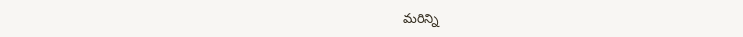మరిన్ని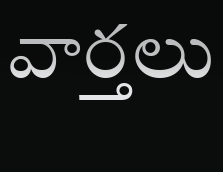వార్తలు